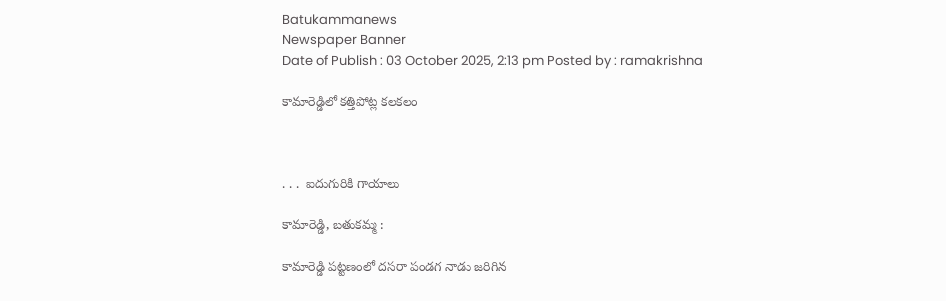Batukammanews
Newspaper Banner
Date of Publish : 03 October 2025, 2:13 pm Posted by : ramakrishna

కామారెడ్డిలో కత్తిపోట్ల కలకలం



. . .  ఐదుగురికి గాయాలు

కామారెడ్డి, బతుకమ్మ :

కామారెడ్డి పట్టణంలో దసరా పండగ నాడు జరిగిన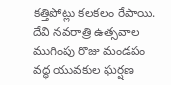కత్తిపోట్లు కలకలం రేపాయి. దేవి నవరాత్రి ఉత్సవాల ముగింపు రొజు మండపం వద్ధ యువకుల ఘర్షణ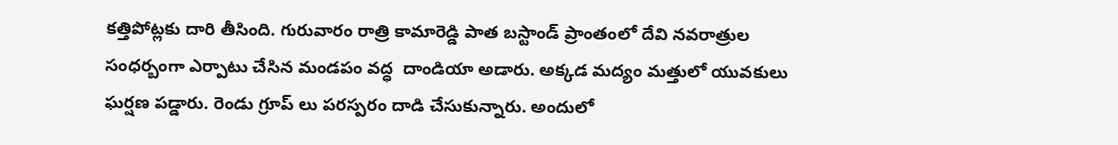కత్తిపోట్లకు దారి తీసింది. గురువారం రాత్రి కామారెడ్డి పాత బస్టాండ్ ప్రాంతంలో దేవి నవరాత్రుల సంధర్బంగా ఎర్పాటు చేసిన మండపం వద్ధ  దాండియా అడారు. అక్కడ మద్యం మత్తులో యువకులు ఘర్షణ పడ్డారు. రెండు గ్రూప్ లు పరస్పరం దాడి చేసుకున్నారు. అందులో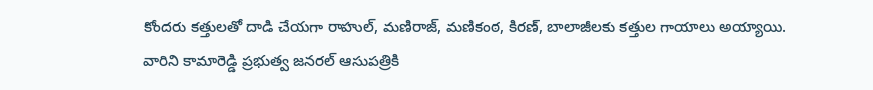కోందరు కత్తులతో దాడి చేయగా రాహుల్, మణిరాజ్, మణికంఠ, కిరణ్, బాలాజీలకు కత్తుల గాయాలు అయ్యాయి. వారిని కామారెడ్డి ప్రభుత్వ జనరల్ ఆసుపత్రికి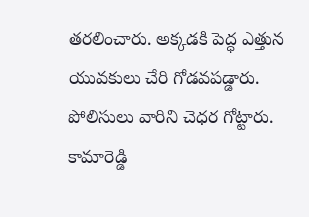తరలించారు. అక్కడకి పెద్ధ ఎత్తున యువకులు చేరి గోడవపడ్డారు. పోలిసులు వారిని చెధర గోట్టారు. కామారెడ్డి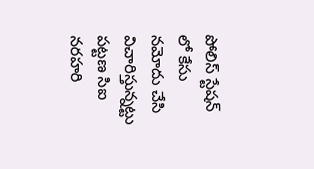పోలిస్ స్టేషన్ లో కేసు నమోదు చేసి విచారిస్తున్నట్టు పట్టణ సిఐ నరహరి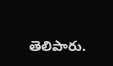తెలిపారు.